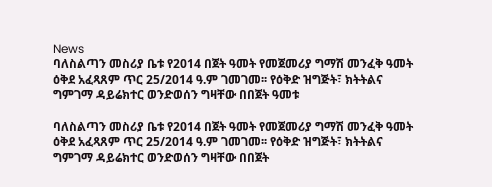News
ባለስልጣን መስሪያ ቤቱ የ2014 በጀት ዓመት የመጀመሪያ ግማሽ መንፈቅ ዓመት ዕቅደ አፈጻጸም ጥር 25/2014 ዓ.ም ገመገመ፡፡ የዕቅድ ዝግጅት፣ ክትትልና ግምገማ ዳይሬክተር ወንድወሰን ግዛቸው በበጀት ዓመቱ

ባለስልጣን መስሪያ ቤቱ የ2014 በጀት ዓመት የመጀመሪያ ግማሽ መንፈቅ ዓመት ዕቅደ አፈጻጸም ጥር 25/2014 ዓ.ም ገመገመ፡፡ የዕቅድ ዝግጅት፣ ክትትልና ግምገማ ዳይሬክተር ወንድወሰን ግዛቸው በበጀት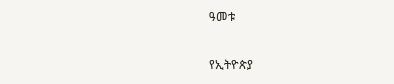ዓመቱ

የኢትዮጵያ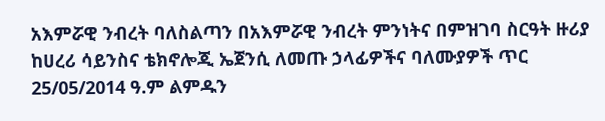አእምሯዊ ንብረት ባለስልጣን በአእምሯዊ ንብረት ምንነትና በምዝገባ ስርዓት ዙሪያ ከሀረሪ ሳይንስና ቴክኖሎጂ ኤጀንሲ ለመጡ ኃላፊዎችና ባለሙያዎች ጥር 25/05/2014 ዓ.ም ልምዱን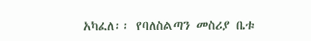አካፈለ፡፡ የባለስልጣን መስሪያ ቤቱ